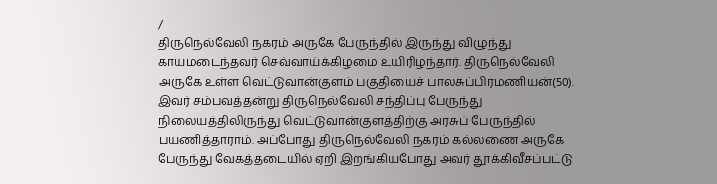/
திருநெல்வேலி நகரம் அருகே பேருந்தில் இருந்து விழுந்து காயமடைந்தவர் செவ்வாய்க்கிழமை உயிரிழந்தார். திருநெல்வேலி அருகே உள்ள வெட்டுவான்குளம் பகுதியைச் பாலசுப்பிரமணியன்(50). இவர் சம்பவத்தன்று திருநெல்வேலி சந்திப்பு பேருந்து நிலையத்திலிருந்து வெட்டுவான்குளத்திற்கு அரசுப் பேருந்தில் பயணித்தாராம். அப்போது திருநெல்வேலி நகரம் கல்லணை அருகே பேருந்து வேகத்தடையில் ஏறி இறங்கியபோது அவர் தூக்கிவீசப்பட்டு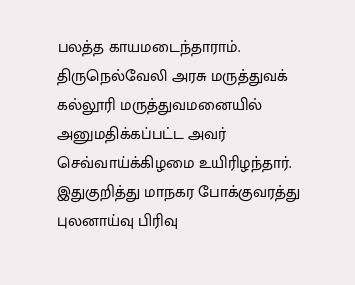பலத்த காயமடைந்தாராம்.
திருநெல்வேலி அரசு மருத்துவக் கல்லூரி மருத்துவமனையில் அனுமதிக்கப்பட்ட அவர் செவ்வாய்க்கிழமை உயிரிழந்தார். இதுகுறித்து மாநகர போக்குவரத்து புலனாய்வு பிரிவு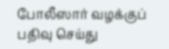போலீஸார் வழக்குப் பதிவு செய்து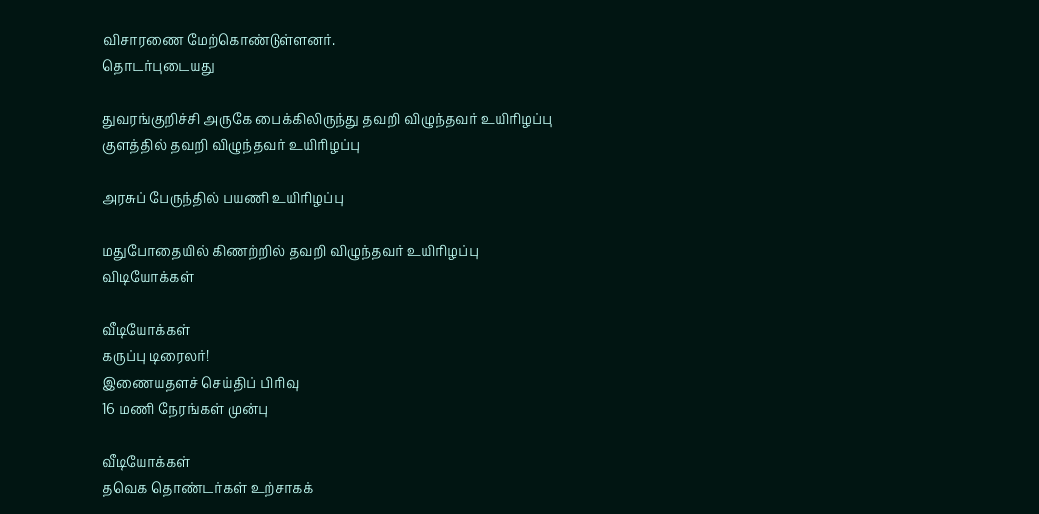விசாரணை மேற்கொண்டுள்ளனர்.
தொடர்புடையது

துவரங்குறிச்சி அருகே பைக்கிலிருந்து தவறி விழுந்தவர் உயிரிழப்பு
குளத்தில் தவறி விழுந்தவர் உயிரிழப்பு

அரசுப் பேருந்தில் பயணி உயிரிழப்பு

மதுபோதையில் கிணற்றில் தவறி விழுந்தவர் உயிரிழப்பு
விடியோக்கள்

வீடியோக்கள்
கருப்பு டிரைலர்!
இணையதளச் செய்திப் பிரிவு
16 மணி நேரங்கள் முன்பு

வீடியோக்கள்
தவெக தொண்டர்கள் உற்சாகக்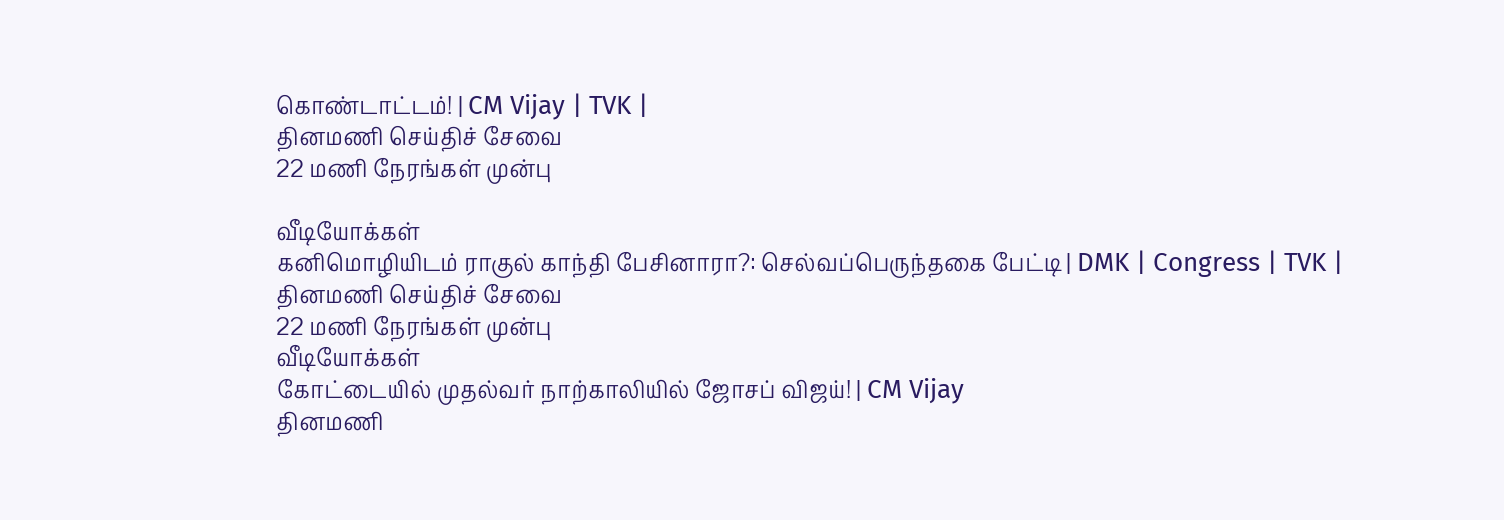கொண்டாட்டம்! | CM Vijay | TVK |
தினமணி செய்திச் சேவை
22 மணி நேரங்கள் முன்பு

வீடியோக்கள்
கனிமொழியிடம் ராகுல் காந்தி பேசினாரா?: செல்வப்பெருந்தகை பேட்டி | DMK | Congress | TVK |
தினமணி செய்திச் சேவை
22 மணி நேரங்கள் முன்பு
வீடியோக்கள்
கோட்டையில் முதல்வர் நாற்காலியில் ஜோசப் விஜய்! | CM Vijay
தினமணி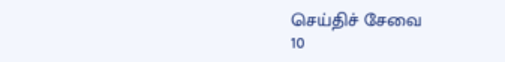செய்திச் சேவை
10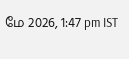மே 2026, 1:47 pm IST